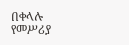በቀላሉ የመሥሪያ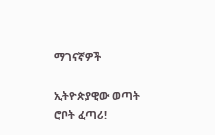ማገናኛዎች

ኢትዮጵያዊው ወጣት ሮቦት ፈጣሪ!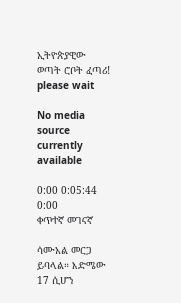ኢትዮጵያዊው ወጣት ሮቦት ፈጣሪ!
please wait

No media source currently available

0:00 0:05:44 0:00
ቀጥተኛ መገናኛ

ሳሙአል መርጋ ይባላል። እድሜው 17 ሲሆን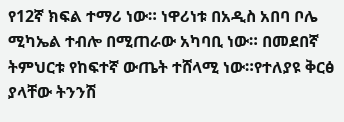የ12ኛ ክፍል ተማሪ ነው። ነዋሪነቱ በአዲስ አበባ ቦሌ ሚካኤል ተብሎ በሚጠራው አካባቢ ነው። በመደበኛ ትምህርቱ የከፍተኛ ውጤት ተሸላሚ ነው።የተለያዩ ቅርፅ ያላቸው ትንንሽ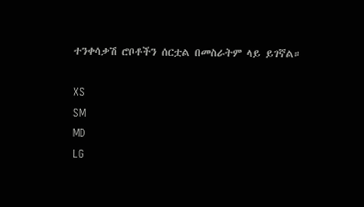ተንቀሳቃሽ ሮቦቶችን ሰርቷል በመስራትም ላይ ይገኛል።

XS
SM
MD
LG